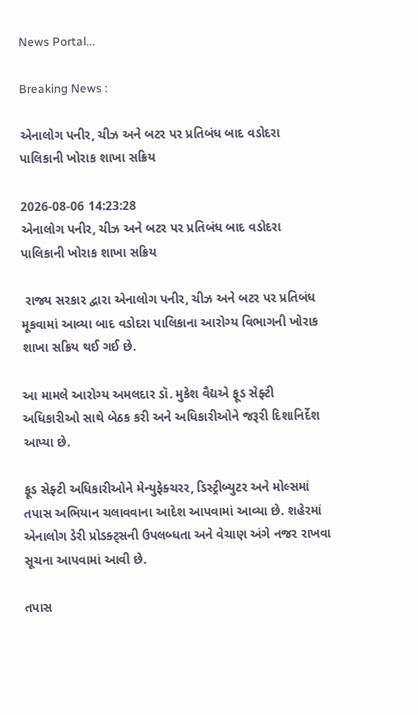News Portal...

Breaking News :

એનાલોગ પનીર, ચીઝ અને બટર પર પ્રતિબંધ બાદ વડોદરા પાલિકાની ખોરાક શાખા સક્રિય

2026-08-06 14:23:28
એનાલોગ પનીર, ચીઝ અને બટર પર પ્રતિબંધ બાદ વડોદરા પાલિકાની ખોરાક શાખા સક્રિય

 રાજ્ય સરકાર દ્વારા એનાલોગ પનીર, ચીઝ અને બટર પર પ્રતિબંધ મૂકવામાં આવ્યા બાદ વડોદરા પાલિકાના આરોગ્ય વિભાગની ખોરાક શાખા સક્રિય થઈ ગઈ છે.

આ મામલે આરોગ્ય અમલદાર ડૉ. મુકેશ વૈદ્યએ ફૂડ સેફ્ટી અધિકારીઓ સાથે બેઠક કરી અને અધિકારીઓને જરૂરી દિશાનિર્દેશ આપ્યા છે.

ફૂડ સેફ્ટી અધિકારીઓને મેન્યુફેક્ચરર, ડિસ્ટ્રીબ્યુટર અને મોલ્સમાં તપાસ અભિયાન ચલાવવાના આદેશ આપવામાં આવ્યા છે. શહેરમાં એનાલોગ ડેરી પ્રોડક્ટ્સની ઉપલબ્ધતા અને વેચાણ અંગે નજર રાખવા સૂચના આપવામાં આવી છે.

તપાસ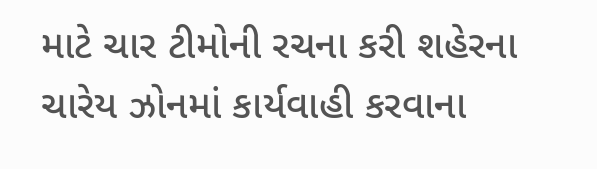માટે ચાર ટીમોની રચના કરી શહેરના ચારેય ઝોનમાં કાર્યવાહી કરવાના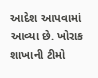આદેશ આપવામાં આવ્યા છે. ખોરાક શાખાની ટીમો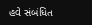હવે સંબંધિત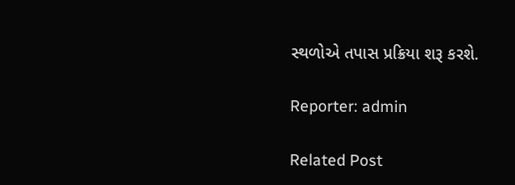સ્થળોએ તપાસ પ્રક્રિયા શરૂ કરશે.

Reporter: admin

Related Post